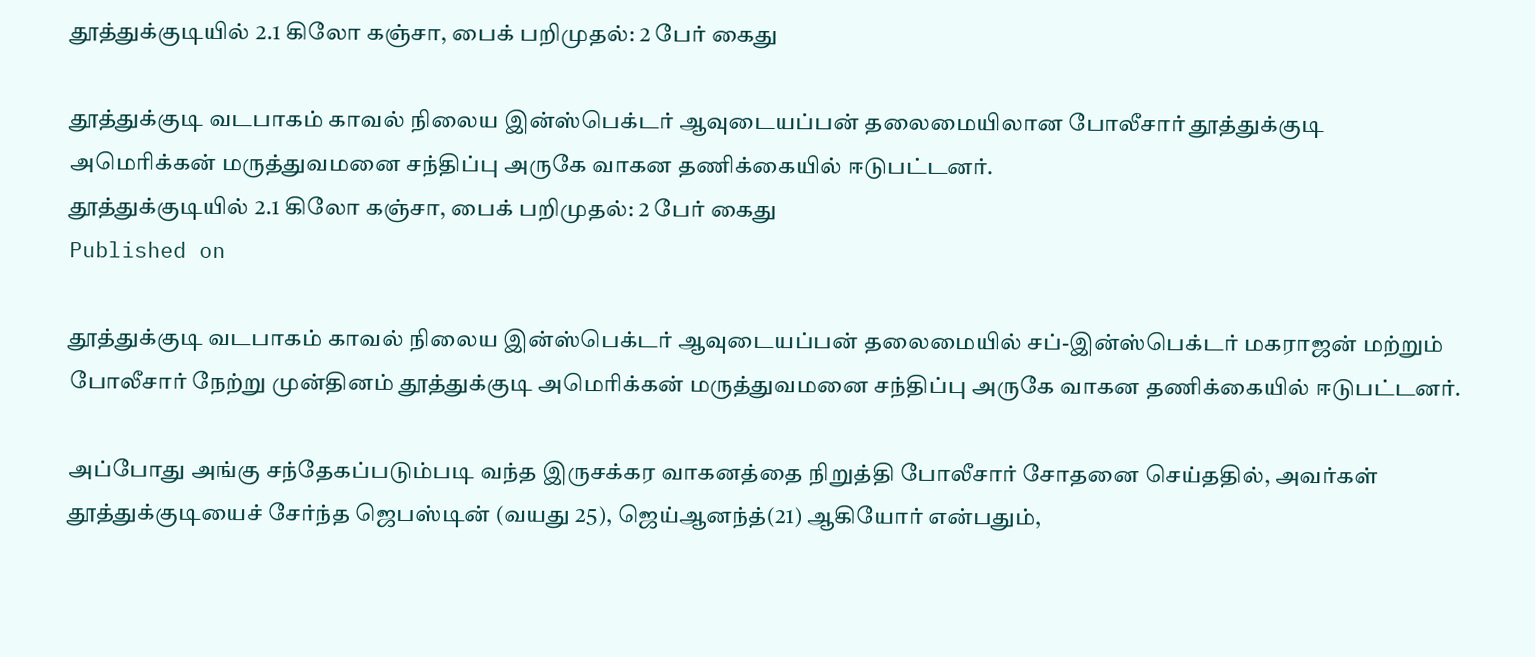தூத்துக்குடியில் 2.1 கிலோ கஞ்சா, பைக் பறிமுதல்: 2 பேர் கைது

தூத்துக்குடி வடபாகம் காவல் நிலைய இன்ஸ்பெக்டர் ஆவுடையப்பன் தலைமையிலான போலீசார் தூத்துக்குடி அமெரிக்கன் மருத்துவமனை சந்திப்பு அருகே வாகன தணிக்கையில் ஈடுபட்டனர்.
தூத்துக்குடியில் 2.1 கிலோ கஞ்சா, பைக் பறிமுதல்: 2 பேர் கைது
Published on

தூத்துக்குடி வடபாகம் காவல் நிலைய இன்ஸ்பெக்டர் ஆவுடையப்பன் தலைமையில் சப்-இன்ஸ்பெக்டர் மகராஜன் மற்றும் போலீசார் நேற்று முன்தினம் தூத்துக்குடி அமெரிக்கன் மருத்துவமனை சந்திப்பு அருகே வாகன தணிக்கையில் ஈடுபட்டனர்.

அப்போது அங்கு சந்தேகப்படும்படி வந்த இருசக்கர வாகனத்தை நிறுத்தி போலீசார் சோதனை செய்ததில், அவர்கள் தூத்துக்குடியைச் சேர்ந்த ஜெபஸ்டின் (வயது 25), ஜெய்ஆனந்த்(21) ஆகியோர் என்பதும்,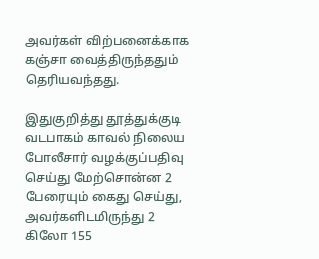அவர்கள் விற்பனைக்காக கஞ்சா வைத்திருந்ததும் தெரியவந்தது.

இதுகுறித்து தூத்துக்குடி வடபாகம் காவல் நிலைய போலீசார் வழக்குப்பதிவு செய்து மேற்சொன்ன 2 பேரையும் கைது செய்து, அவர்களிடமிருந்து 2 கிலோ 155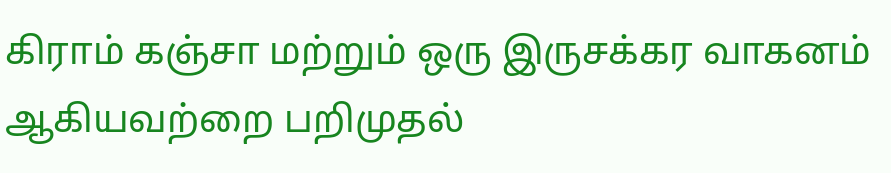கிராம் கஞ்சா மற்றும் ஒரு இருசக்கர வாகனம் ஆகியவற்றை பறிமுதல்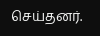செய்தனர்.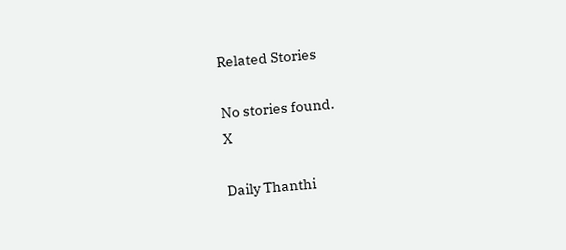Related Stories

No stories found.
X

Daily Thanthi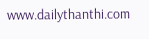www.dailythanthi.com